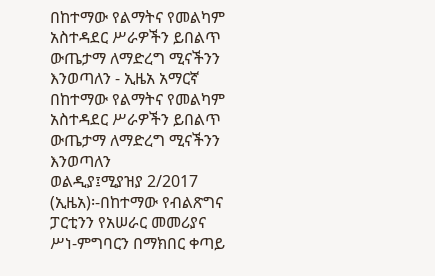በከተማው የልማትና የመልካም አስተዳደር ሥራዎችን ይበልጥ ውጤታማ ለማድረግ ሚናችንን እንወጣለን - ኢዜአ አማርኛ
በከተማው የልማትና የመልካም አስተዳደር ሥራዎችን ይበልጥ ውጤታማ ለማድረግ ሚናችንን እንወጣለን
ወልዲያ፤ሚያዝያ 2/2017 (ኢዜአ)፡-በከተማው የብልጽግና ፓርቲንን የአሠራር መመሪያና ሥነ-ምግባርን በማክበር ቀጣይ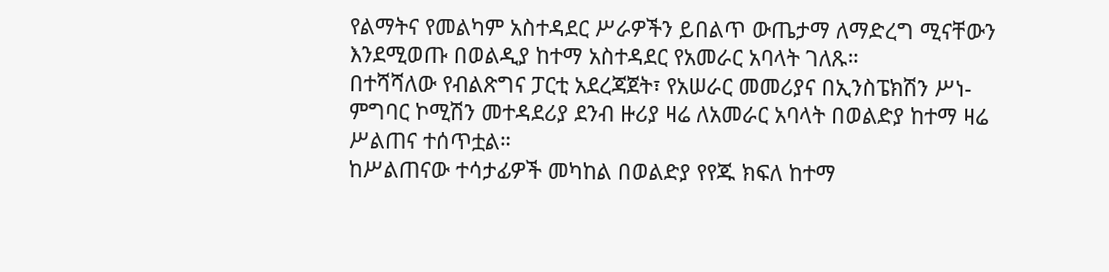የልማትና የመልካም አስተዳደር ሥራዎችን ይበልጥ ውጤታማ ለማድረግ ሚናቸውን እንደሚወጡ በወልዲያ ከተማ አስተዳደር የአመራር አባላት ገለጹ።
በተሻሻለው የብልጽግና ፓርቲ አደረጃጀት፣ የአሠራር መመሪያና በኢንስፔክሽን ሥነ-ምግባር ኮሚሽን መተዳደሪያ ደንብ ዙሪያ ዛሬ ለአመራር አባላት በወልድያ ከተማ ዛሬ ሥልጠና ተሰጥቷል።
ከሥልጠናው ተሳታፊዎች መካከል በወልድያ የየጁ ክፍለ ከተማ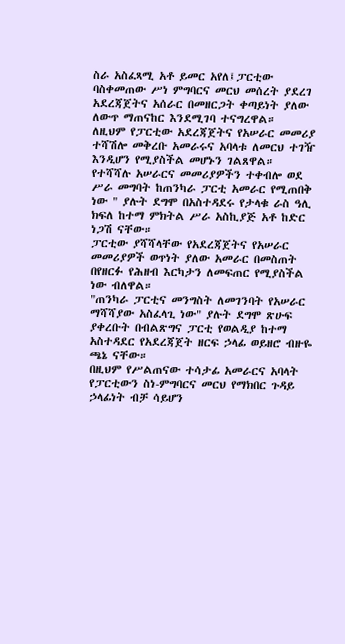ስራ አስፈጻሚ አቶ ይመር አየለ፤ፓርቲው ባስቀመጠው ሥነ ምግባርና መርህ መሰረት ያደረገ አደረጃጀትና አሰራር በመዘርጋት ቀጣይነት ያለው ለውጥ ማጠናከር እንደሚገባ ተናግረዋል።
ለዚህም የፓርቲው አደረጃጀትና የአሠራር መመሪያ ተሻሽሎ መቅረቡ አመራሩና አባላቱ ለመርህ ተገዥ እንዲሆን የሚያስችል መሆኑን ገልጸዋል።
የተሻሻሉ አሠራርና መመሪያዎችን ተቀብሎ ወደ ሥራ መግባት ከጠንካራ ፓርቲ አመራር የሚጠበቅ ነው " ያሉት ደግሞ በአስተዳደሩ የታላቁ ራስ ዓሊ ክፍለ ከተማ ምክትል ሥራ አስኪያጅ አቶ ከድር ነጋሽ ናቸው።
ፓርቲው ያሻሻላቸው የአደረጃጀትና የአሠራር መመሪያዎች ወጥነት ያለው አመራር በመስጠት በየዘርፉ የሕዘብ እርካታን ለመፍጠር የሚያስችል ነው ብለዋል።
"ጠንካራ ፓርቲና መንግስት ለመገንባት የአሠራር ማሻሻያው አስፈላጊ ነው" ያሉት ደግሞ ጽሁፍ ያቀረቡት በብልጽግና ፓርቲ የወልዲያ ከተማ አስተዳደር የአደረጃጀት ዘርፍ ኃላፊ ወይዘሮ ብዙዬ ጫኔ ናቸው።
በዚህም የሥልጠናው ተሳታፊ አመራርና አባላት የፓርቲውን ስነ-ምግባርና መርህ የማክበር ጉዳይ ኃላፊነት ብቻ ሳይሆን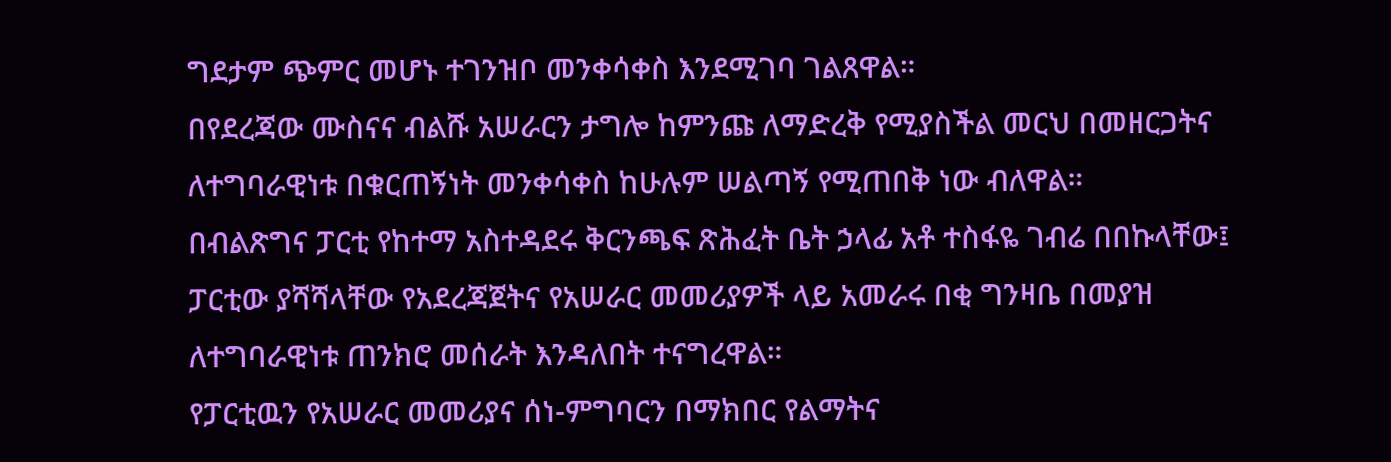ግደታም ጭምር መሆኑ ተገንዝቦ መንቀሳቀስ እንደሚገባ ገልጸዋል።
በየደረጃው ሙስናና ብልሹ አሠራርን ታግሎ ከምንጩ ለማድረቅ የሚያስችል መርህ በመዘርጋትና ለተግባራዊነቱ በቁርጠኝነት መንቀሳቀስ ከሁሉም ሠልጣኝ የሚጠበቅ ነው ብለዋል።
በብልጽግና ፓርቲ የከተማ አስተዳደሩ ቅርንጫፍ ጽሕፈት ቤት ኃላፊ አቶ ተስፋዬ ገብሬ በበኩላቸው፤ ፓርቲው ያሻሻላቸው የአደረጃጀትና የአሠራር መመሪያዎች ላይ አመራሩ በቂ ግንዛቤ በመያዝ ለተግባራዊነቱ ጠንክሮ መሰራት እንዳለበት ተናግረዋል።
የፓርቲዉን የአሠራር መመሪያና ሰነ-ምግባርን በማክበር የልማትና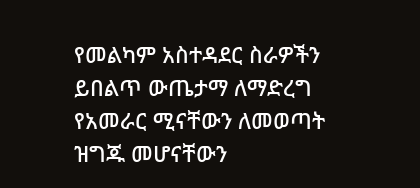የመልካም አስተዳደር ስራዎችን ይበልጥ ውጤታማ ለማድረግ የአመራር ሚናቸውን ለመወጣት ዝግጁ መሆናቸውን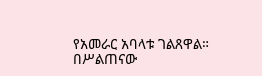የአመራር አባላቱ ገልጸዋል።
በሥልጠናው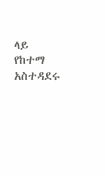ላይ የከተማ አስተዳደሩ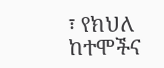፣ የክህለ ከተሞችና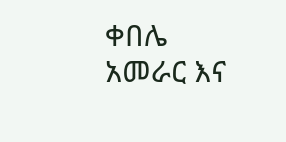ቀበሌ አመራር እና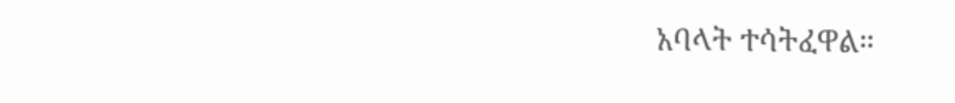አባላት ተሳትፈዋል።